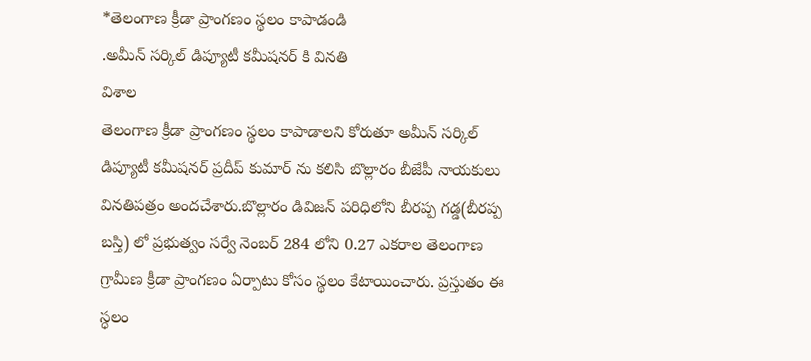*తెలంగాణ క్రీడా ప్రాంగణం స్థలం కాపాడండి
.అమీన్ సర్కిల్ డిప్యూటీ కమీషనర్ కి వినతి
విశాల
తెలంగాణ క్రీడా ప్రాంగణం స్థలం కాపాడాలని కోరుతూ అమీన్ సర్కిల్ డిప్యూటీ కమీషనర్ ప్రదీప్ కుమార్ ను కలిసి బొల్లారం బీజేపీ నాయకులు వినతిపత్రం అందచేశారు.బొల్లారం డివిజన్ పరిధిలోని బీరప్ప గడ్డ(బీరప్ప బస్తి) లో ప్రభుత్వం సర్వే నెంబర్ 284 లోని 0.27 ఎకరాల తెలంగాణ గ్రామీణ క్రీడా ప్రాంగణం ఏర్పాటు కోసం స్థలం కేటాయించారు. ప్రస్తుతం ఈ స్ధలం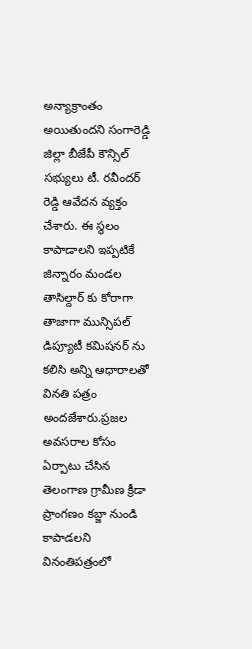అన్యాక్రాంతం అయితుందని సంగారెడ్డి జిల్లా బీజేపీ కౌన్సిల్ సభ్యులు టీ. రవీందర్ రెడ్డి ఆవేదన వ్యక్తం చేశారు. ఈ స్థలం కాపాడాలని ఇప్పటికే జిన్నారం మండల తాసిల్దార్ కు కోరాగా తాజాగా మున్సిపల్ డిప్యూటీ కమిషనర్ ను కలిసి అన్ని ఆధారాలతో వినతి పత్రం అందజేశారు.ప్రజల అవసరాల కోసం ఏర్పాటు చేసిన తెలంగాణ గ్రామీణ క్రీడా ప్రాంగణం కబ్జా నుండి కాపాడలని వినంతిపత్రంలో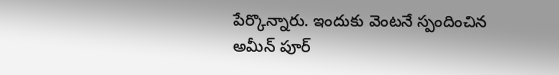పేర్కొన్నారు. ఇందుకు వెంటనే స్పందించిన అమీన్ పూర్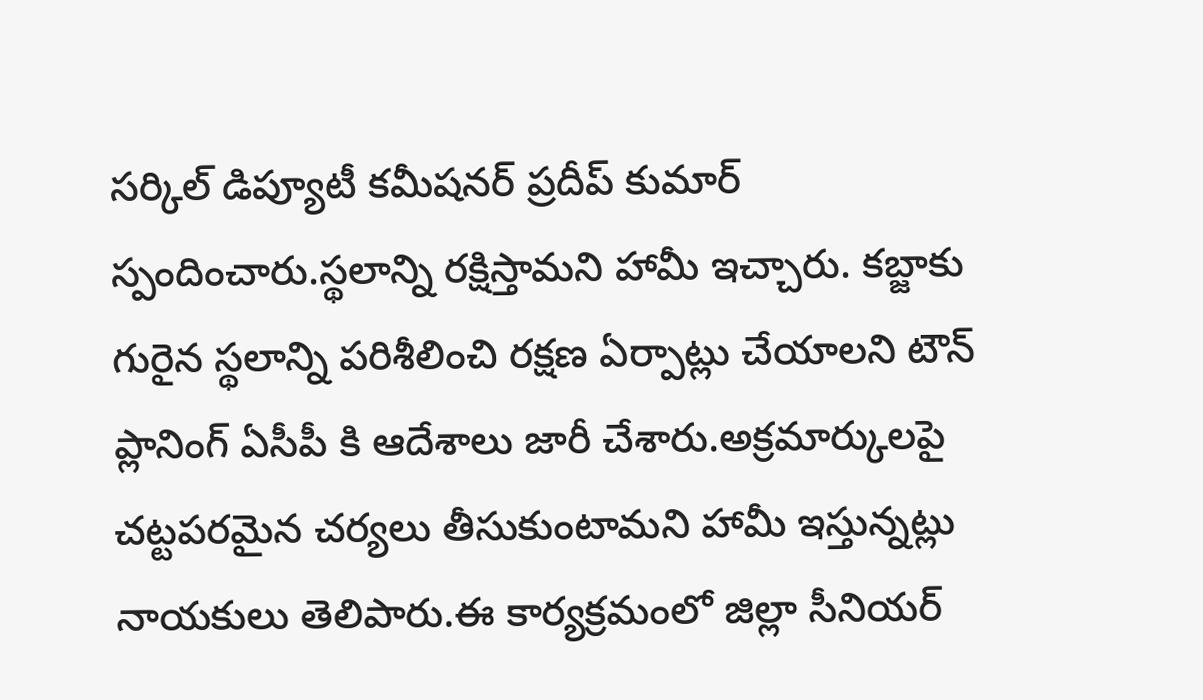సర్కిల్ డిప్యూటీ కమీషనర్ ప్రదీప్ కుమార్ స్పందించారు.స్థలాన్ని రక్షిస్తామని హామీ ఇచ్చారు. కబ్జాకు గురైన స్థలాన్ని పరిశీలించి రక్షణ ఏర్పాట్లు చేయాలని టౌన్ ప్లానింగ్ ఏసీపీ కి ఆదేశాలు జారీ చేశారు.అక్రమార్కులపై చట్టపరమైన చర్యలు తీసుకుంటామని హామీ ఇస్తున్నట్లు నాయకులు తెలిపారు.ఈ కార్యక్రమంలో జిల్లా సీనియర్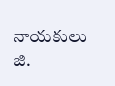నాయకులు జి.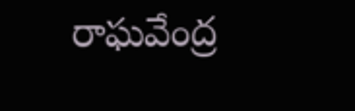రాఘవేంద్ర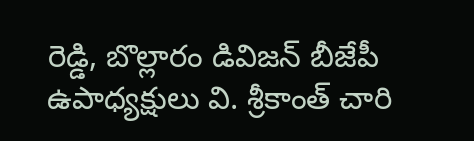రెడ్డి, బొల్లారం డివిజన్ బీజేపీ ఉపాధ్యక్షులు వి. శ్రీకాంత్ చారి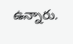ఉన్నారు.